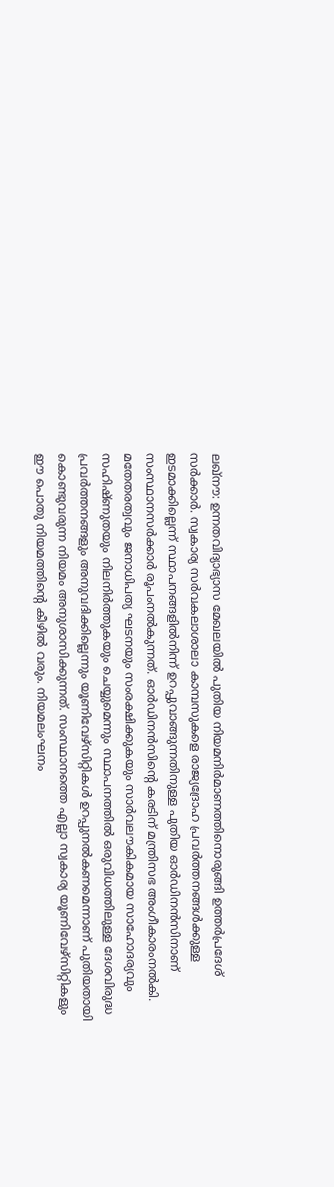ലഖ്നൗ: ഉന്നതവിദ്യാഭ്യാസ മേഖലയിൽ പുതിയ നിയമനിർമാണത്തിനൊരുങ്ങി ഉത്തർപ്രദേശ് സർക്കാർ. സ്വകാര്യ സർവകലാശാലാ കാമ്പസുകളെ രാജ്യദ്രോഹ പ്രവർത്തനങ്ങൾക്കുള്ള ഇടമാക്കില്ലെന്ന് സ്ഥാപനങ്ങളിൽനിന്ന് ഉറപ്പുവാങ്ങുന്നതിനുള്ള പുതിയ ഓർഡിനൻസിനാണ് സംസ്ഥാനസർക്കാർ രൂപംനൽകുന്നത്. ഓർഡിനൻസിന്റെ കരടിന് മന്ത്രിസഭ അംഗീകാരംനൽകി. മതേതരത്വവും ജനാധിപത്യ ഘടനയും സംരക്ഷിക്കുകയും സാർവലൗകികമായ സാഹോദര്യവും സഹിഷ്ണുതയും നിലനിർത്തുകയും ചെയ്യുമെന്നും സ്ഥാപനത്തിൽ ഒരുവിധത്തിലുള്ള ദേശവിരുദ്ധ പ്രവർത്തനങ്ങളും അനുവദിക്കില്ലെന്നും യൂണിവേഴ്സിറ്റികൾ ഉറപ്പുനൽകണമെന്നാണ് പുതിയതായി കൊണ്ടുവരുന്ന നിയമം അനുശാസിക്കുന്നത്. സംസ്ഥാനത്തെ എല്ലാ സ്വകാര്യ യൂണിവേഴ്സിറ്റികളും ഈ പൊതു നിയമത്തിന്റെ കീഴിൽ വരും. നിയമലംഘനം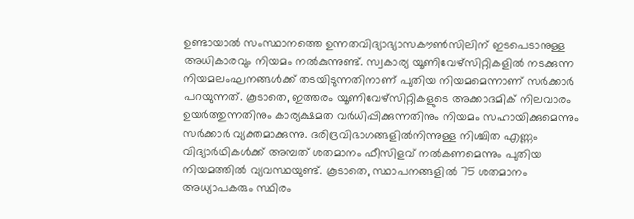ഉണ്ടായാൽ സംസ്ഥാനത്തെ ഉന്നതവിദ്യാഭ്യാസകൗൺസിലിന് ഇടപെടാനുള്ള അധികാരവും നിയമം നൽകുന്നുണ്ട്. സ്വകാര്യ യൂണിവേഴ്സിറ്റികളിൽ നടക്കുന്ന നിയമലംഘനങ്ങൾക്ക് തടയിടുന്നതിനാണ് പുതിയ നിയമമെന്നാണ് സർക്കാർ പറയുന്നത്. കൂടാതെ, ഇത്തരം യൂണിവേഴ്സിറ്റികളുടെ അക്കാദമിക് നിലവാരം ഉയർത്തുന്നതിനും കാര്യക്ഷമത വർധിപ്പിക്കുന്നതിനും നിയമം സഹായിക്കുമെന്നും സർക്കാർ വ്യക്തമാക്കുന്നു. ദരിദ്രവിഭാഗങ്ങളിൽനിന്നുള്ള നിശ്ചിത എണ്ണം വിദ്യാർഥികൾക്ക് അമ്പത് ശതമാനം ഫീസിളവ് നൽകണമെന്നും പുതിയ നിയമത്തിൽ വ്യവസ്ഥയുണ്ട്. കൂടാതെ, സ്ഥാപനങ്ങളിൽ 75 ശതമാനം അധ്യാപകരും സ്ഥിരം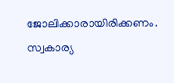ജോലിക്കാരായിരിക്കണം. സ്വകാര്യ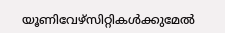യൂണിവേഴ്സിറ്റികൾക്കുമേൽ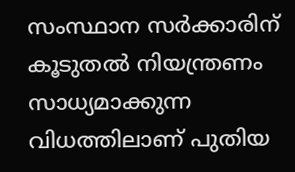സംസ്ഥാന സർക്കാരിന് കൂടുതൽ നിയന്ത്രണം സാധ്യമാക്കുന്ന വിധത്തിലാണ് പുതിയ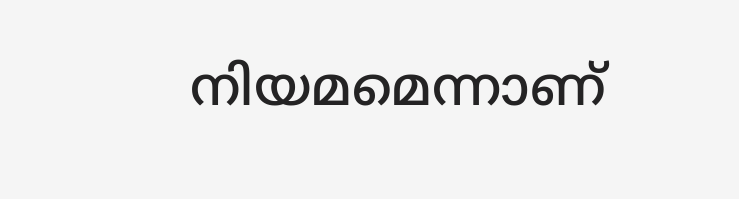നിയമമെന്നാണ്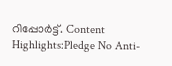റിപ്പോർട്ട്. Content Highlights:Pledge No Anti-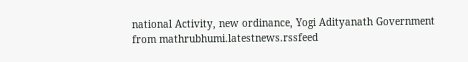national Activity, new ordinance, Yogi Adityanath Government
from mathrubhumi.latestnews.rssfeed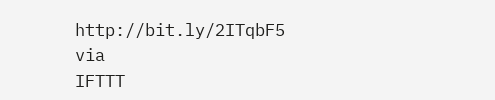http://bit.ly/2ITqbF5
via
IFTTT